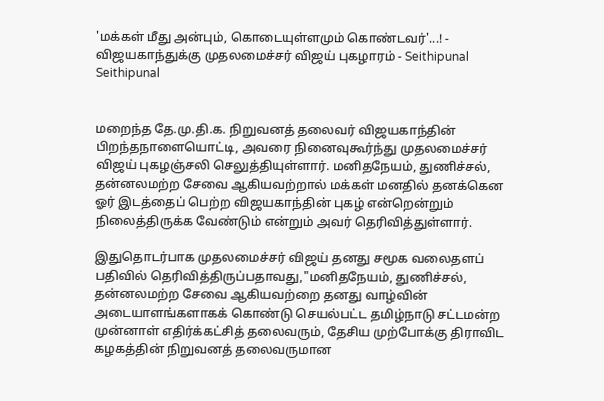'மக்கள் மீது அன்பும், கொடையுள்ளமும் கொண்டவர்'...! - விஜயகாந்துக்கு முதலமைச்சர் விஜய் புகழாரம் - Seithipunal
Seithipunal


மறைந்த தே.மு.தி.க. நிறுவனத் தலைவர் விஜயகாந்தின் பிறந்தநாளையொட்டி, அவரை நினைவுகூர்ந்து முதலமைச்சர் விஜய் புகழஞ்சலி செலுத்தியுள்ளார். மனிதநேயம், துணிச்சல், தன்னலமற்ற சேவை ஆகியவற்றால் மக்கள் மனதில் தனக்கென ஓர் இடத்தைப் பெற்ற விஜயகாந்தின் புகழ் என்றென்றும் நிலைத்திருக்க வேண்டும் என்றும் அவர் தெரிவித்துள்ளார்.

இதுதொடர்பாக முதலமைச்சர் விஜய் தனது சமூக வலைதளப் பதிவில் தெரிவித்திருப்பதாவது,"மனிதநேயம், துணிச்சல், தன்னலமற்ற சேவை ஆகியவற்றை தனது வாழ்வின் அடையாளங்களாகக் கொண்டு செயல்பட்ட தமிழ்நாடு சட்டமன்ற முன்னாள் எதிர்க்கட்சித் தலைவரும், தேசிய முற்போக்கு திராவிட கழகத்தின் நிறுவனத் தலைவருமான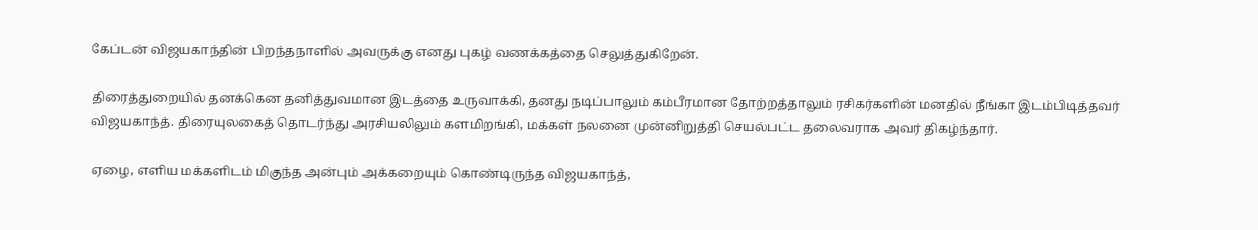கேப்டன் விஜயகாந்தின் பிறந்தநாளில் அவருக்கு எனது புகழ் வணக்கத்தை செலுத்துகிறேன்.

திரைத்துறையில் தனக்கென தனித்துவமான இடத்தை உருவாக்கி, தனது நடிப்பாலும் கம்பீரமான தோற்றத்தாலும் ரசிகர்களின் மனதில் நீங்கா இடம்பிடித்தவர் விஜயகாந்த். திரையுலகைத் தொடர்ந்து அரசியலிலும் களமிறங்கி, மக்கள் நலனை முன்னிறுத்தி செயல்பட்ட தலைவராக அவர் திகழ்ந்தார்.

ஏழை, எளிய மக்களிடம் மிகுந்த அன்பும் அக்கறையும் கொண்டிருந்த விஜயகாந்த்,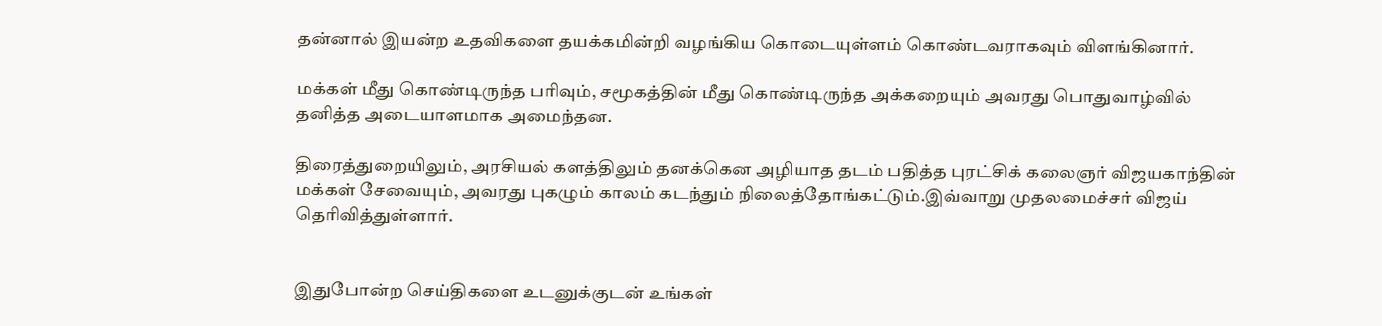தன்னால் இயன்ற உதவிகளை தயக்கமின்றி வழங்கிய கொடையுள்ளம் கொண்டவராகவும் விளங்கினார்.

மக்கள் மீது கொண்டிருந்த பரிவும், சமூகத்தின் மீது கொண்டிருந்த அக்கறையும் அவரது பொதுவாழ்வில் தனித்த அடையாளமாக அமைந்தன.

திரைத்துறையிலும், அரசியல் களத்திலும் தனக்கென அழியாத தடம் பதித்த புரட்சிக் கலைஞர் விஜயகாந்தின் மக்கள் சேவையும், அவரது புகழும் காலம் கடந்தும் நிலைத்தோங்கட்டும்.இவ்வாறு முதலமைச்சர் விஜய் தெரிவித்துள்ளார்.


இதுபோன்ற செய்திகளை உடனுக்குடன் உங்கள்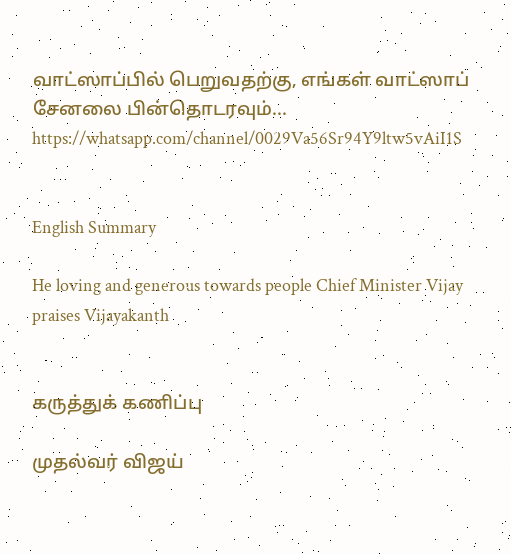வாட்ஸாப்பில் பெறுவதற்கு, எங்கள் வாட்ஸாப் சேனலை பின்தொடரவும்... https://whatsapp.com/channel/0029Va56Sr94Y9ltw5vAiI1S


English Summary

He loving and generous towards people Chief Minister Vijay praises Vijayakanth


கருத்துக் கணிப்பு

முதல்வர் விஜய்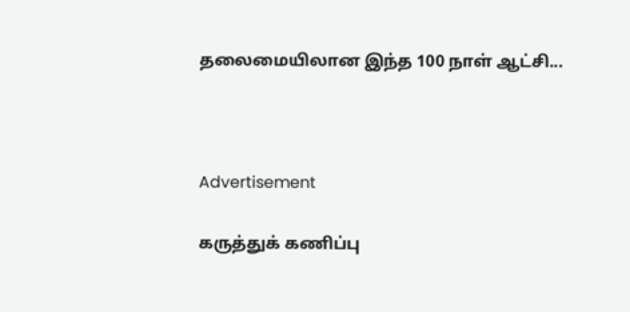தலைமையிலான இந்த 100 நாள் ஆட்சி...



Advertisement

கருத்துக் கணிப்பு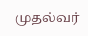முதல்வர்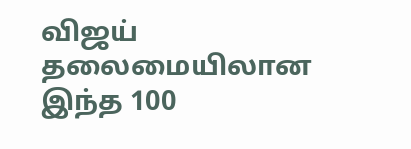விஜய் தலைமையிலான இந்த 100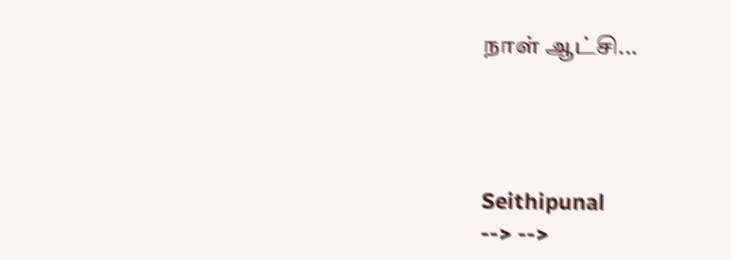நாள் ஆட்சி...




Seithipunal
--> -->